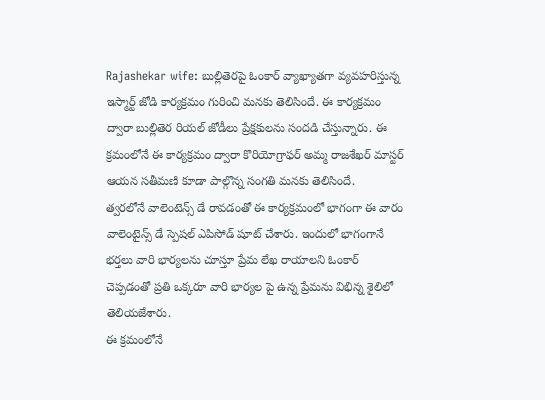Rajashekar wife: బుల్లితెరపై ఓంకార్ వ్యాఖ్యాతగా వ్యవహరిస్తున్న ఇస్మార్ట్ జోడి కార్యక్రమం గురించి మనకు తెలిసిందే. ఈ కార్యక్రమం ద్వారా బుల్లితెర రియల్ జోడీలు ప్రేక్షకులను సందడి చేస్తున్నారు. ఈ క్రమంలోనే ఈ కార్యక్రమం ద్వారా కొరియోగ్రాఫర్ అమ్మ రాజశేఖర్ మాస్టర్ ఆయన సతీమణి కూడా పాల్గొన్న సంగతి మనకు తెలిసిందే.
త్వరలోనే వాలెంటెన్స్ డే రావడంతో ఈ కార్యక్రమంలో భాగంగా ఈ వారం వాలెంటైన్స్ డే స్పెషల్ ఎపిసోడ్ షూట్ చేశారు. ఇందులో భాగంగానే భర్తలు వారి భార్యలను చూస్తూ ప్రేమ లేఖ రాయాలని ఓంకార్ చెప్పడంతో ప్రతి ఒక్కరూ వారి భార్యల పై ఉన్న ప్రేమను విభిన్న శైలిలో తెలియజేశారు.
ఈ క్రమంలోనే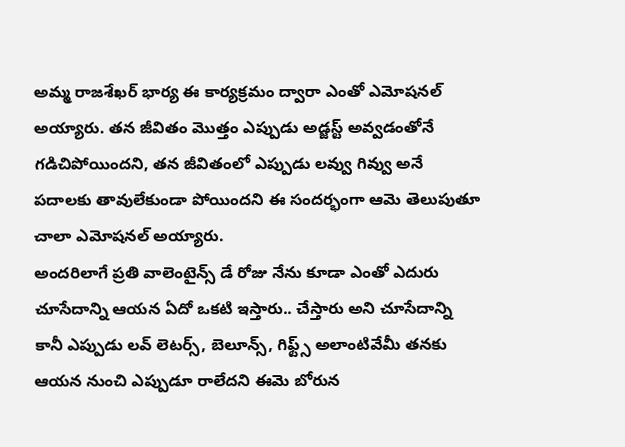అమ్మ రాజశేఖర్ భార్య ఈ కార్యక్రమం ద్వారా ఎంతో ఎమోషనల్ అయ్యారు. తన జీవితం మొత్తం ఎప్పుడు అడ్జస్ట్ అవ్వడంతోనే గడిచిపోయిందని, తన జీవితంలో ఎప్పుడు లవ్వు గివ్వు అనే పదాలకు తావులేకుండా పోయిందని ఈ సందర్భంగా ఆమె తెలుపుతూ చాలా ఎమోషనల్ అయ్యారు.
అందరిలాగే ప్రతి వాలెంటైన్స్ డే రోజు నేను కూడా ఎంతో ఎదురు చూసేదాన్ని ఆయన ఏదో ఒకటి ఇస్తారు.. చేస్తారు అని చూసేదాన్ని కానీ ఎప్పుడు లవ్ లెటర్స్, బెలూన్స్, గిఫ్ట్స్ అలాంటివేమీ తనకు ఆయన నుంచి ఎప్పుడూ రాలేదని ఈమె బోరున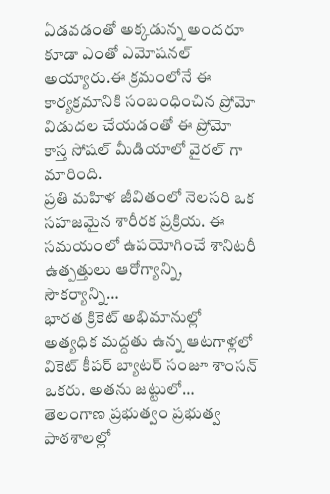ఏడవడంతో అక్కడున్న అందరూ కూడా ఎంతో ఎమోషనల్ అయ్యారు.ఈ క్రమంలోనే ఈ కార్యక్రమానికి సంబంధించిన ప్రోమో విడుదల చేయడంతో ఈ ప్రోమో కాస్త సోషల్ మీడియాలో వైరల్ గా మారింది.
ప్రతి మహిళ జీవితంలో నెలసరి ఒక సహజమైన శారీరక ప్రక్రియ. ఈ సమయంలో ఉపయోగించే శానిటరీ ఉత్పత్తులు ఆరోగ్యాన్ని, సౌకర్యాన్ని…
భారత క్రికెట్ అభిమానుల్లో అత్యధిక మద్దతు ఉన్న ఆటగాళ్లలో వికెట్ కీపర్ బ్యాటర్ సంజూ శాంసన్ ఒకరు. అతను జట్టులో…
తెలంగాణ ప్రభుత్వం ప్రభుత్వ పాఠశాలల్లో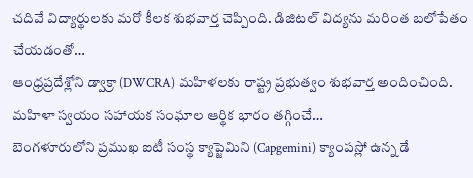చదివే విద్యార్థులకు మరో కీలక శుభవార్త చెప్పింది. డిజిటల్ విద్యను మరింత బలోపేతం చేయడంతో…
ఆంధ్రప్రదేశ్లోని డ్వాక్రా (DWCRA) మహిళలకు రాష్ట్ర ప్రభుత్వం శుభవార్త అందించింది. మహిళా స్వయం సహాయక సంఘాల ఆర్థిక భారం తగ్గించే…
బెంగళూరులోని ప్రముఖ ఐటీ సంస్థ క్యాప్జెమిని (Capgemini) క్యాంపస్లో ఉన్న డే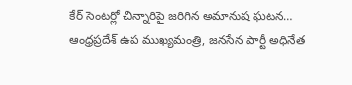కేర్ సెంటర్లో చిన్నారిపై జరిగిన అమానుష ఘటన…
ఆంధ్రప్రదేశ్ ఉప ముఖ్యమంత్రి, జనసేన పార్టీ అధినేత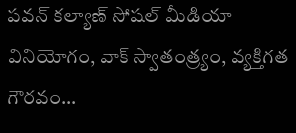పవన్ కల్యాణ్ సోషల్ మీడియా వినియోగం, వాక్ స్వాతంత్ర్యం, వ్యక్తిగత గౌరవం…